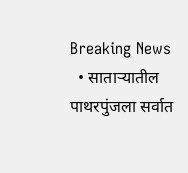Breaking News
  • साताऱ्यातील पाथरपुंजला सर्वात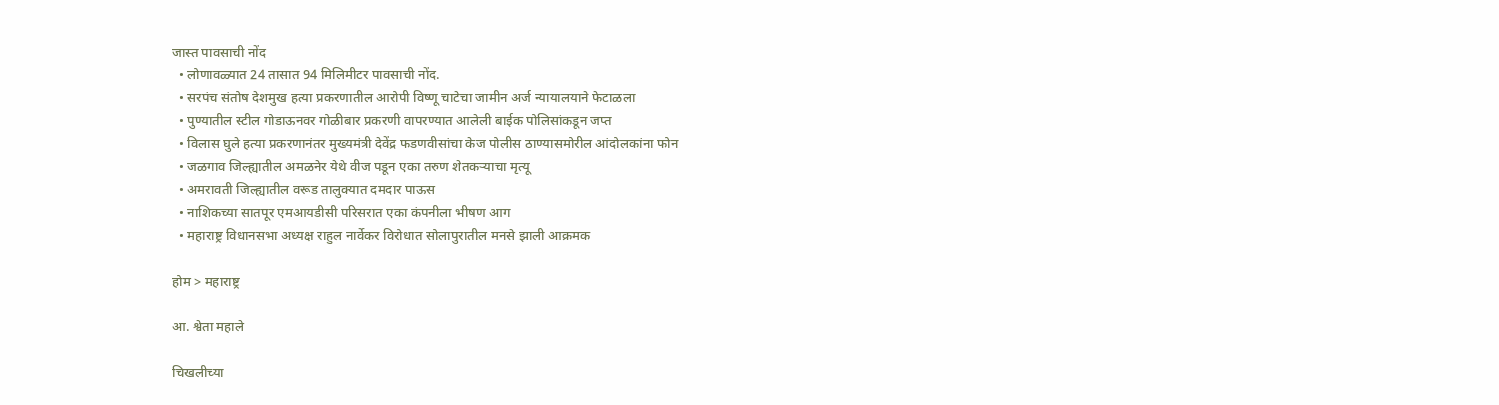जास्त पावसाची नोंद
  • लोणावळ्यात 24 तासात 94 मिलिमीटर पावसाची नोंद.
  • सरपंच संतोष देशमुख हत्या प्रकरणातील आरोपी विष्णू चाटेचा जामीन अर्ज न्यायालयाने फेटाळला
  • पुण्यातील स्टील गोडाऊनवर गोळीबार प्रकरणी वापरण्यात आलेली बाईक पोलिसांकडून जप्त
  • विलास घुले हत्या प्रकरणानंतर मुख्यमंत्री देवेंद्र फडणवीसांचा केज पोलीस ठाण्यासमोरील आंदोलकांना फोन
  • जळगाव जिल्ह्यातील अमळनेर येथे वीज पडून एका तरुण शेतकऱ्याचा मृत्यू
  • अमरावती जिल्ह्यातील वरूड तालुक्यात दमदार पाऊस
  • नाशिकच्या सातपूर एमआयडीसी परिसरात एका कंपनीला भीषण आग
  • महाराष्ट्र विधानसभा अध्यक्ष राहुल नार्वेकर विरोधात सोलापुरातील मनसे झाली आक्रमक

होम > महाराष्ट्र

आ. श्वेता महाले

चिखलीच्या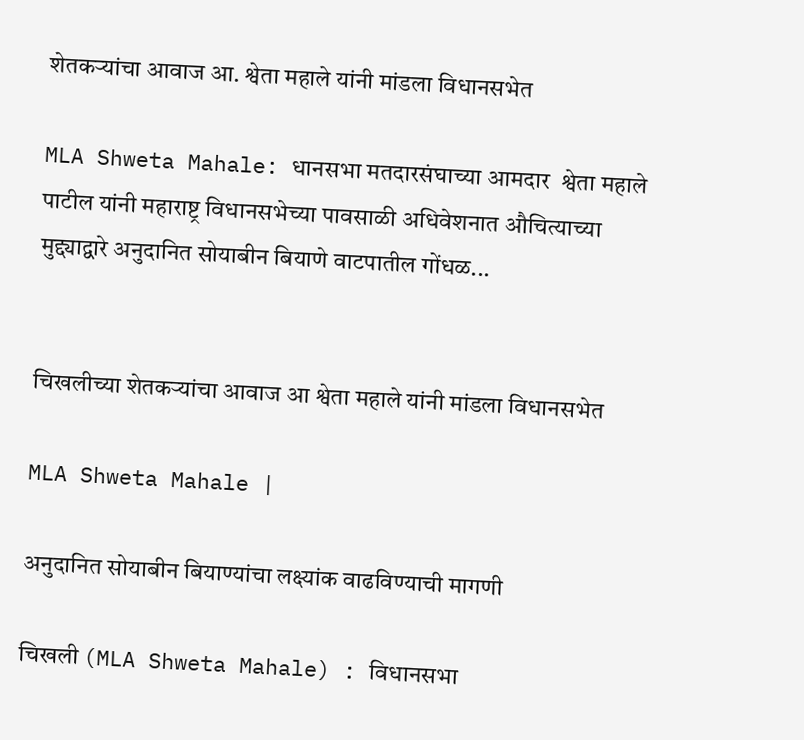शेतकऱ्यांचा आवाज आ. श्वेता महाले यांनी मांडला विधानसभेत

MLA Shweta Mahale: धानसभा मतदारसंघाच्या आमदार  श्वेता महाले पाटील यांनी महाराष्ट्र विधानसभेच्या पावसाळी अधिवेशनात औचित्याच्या मुद्द्याद्वारे अनुदानित सोयाबीन बियाणे वाटपातील गोंधळ...


चिखलीच्या शेतकऱ्यांचा आवाज आ श्वेता महाले यांनी मांडला विधानसभेत

MLA Shweta Mahale |

अनुदानित सोयाबीन बियाण्यांचा लक्ष्यांक वाढविण्याची मागणी

चिखली (MLA Shweta Mahale) : विधानसभा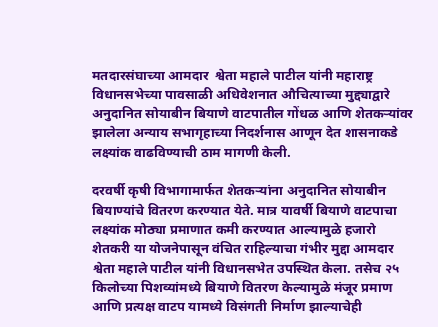मतदारसंघाच्या आमदार  श्वेता महाले पाटील यांनी महाराष्ट्र विधानसभेच्या पावसाळी अधिवेशनात औचित्याच्या मुद्द्याद्वारे अनुदानित सोयाबीन बियाणे वाटपातील गोंधळ आणि शेतकऱ्यांवर झालेला अन्याय सभागृहाच्या निदर्शनास आणून देत शासनाकडे लक्ष्यांक वाढविण्याची ठाम मागणी केली.

दरवर्षी कृषी विभागामार्फत शेतकऱ्यांना अनुदानित सोयाबीन बियाण्यांचे वितरण करण्यात येते. मात्र यावर्षी बियाणे वाटपाचा लक्ष्यांक मोठ्या प्रमाणात कमी करण्यात आल्यामुळे हजारो शेतकरी या योजनेपासून वंचित राहिल्याचा गंभीर मुद्दा आमदार श्वेता महाले पाटील यांनी विधानसभेत उपस्थित केला. तसेच २५ किलोच्या पिशव्यांमध्ये बियाणे वितरण केल्यामुळे मंजूर प्रमाण आणि प्रत्यक्ष वाटप यामध्ये विसंगती निर्माण झाल्याचेही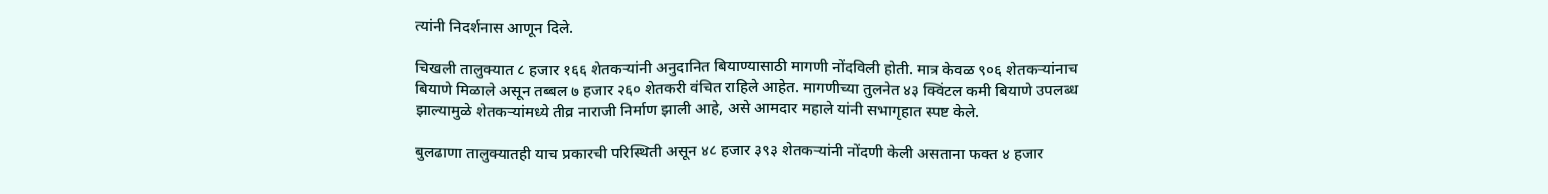त्यांनी निदर्शनास आणून दिले.

चिखली तालुक्यात ८ हजार १६६ शेतकऱ्यांनी अनुदानित बियाण्यासाठी मागणी नोंदविली होती. मात्र केवळ ९०६ शेतकऱ्यांनाच बियाणे मिळाले असून तब्बल ७ हजार २६० शेतकरी वंचित राहिले आहेत. मागणीच्या तुलनेत ४३ क्विंटल कमी बियाणे उपलब्ध झाल्यामुळे शेतकऱ्यांमध्ये तीव्र नाराजी निर्माण झाली आहे, असे आमदार महाले यांनी सभागृहात स्पष्ट केले.

बुलढाणा तालुक्यातही याच प्रकारची परिस्थिती असून ४८ हजार ३९३ शेतकऱ्यांनी नोंदणी केली असताना फक्त ४ हजार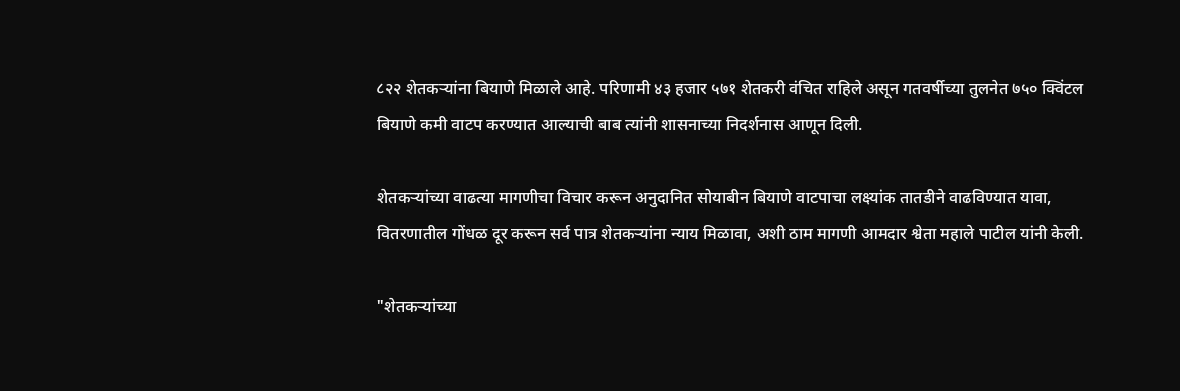८२२ शेतकऱ्यांना बियाणे मिळाले आहे. परिणामी ४३ हजार ५७१ शेतकरी वंचित राहिले असून गतवर्षीच्या तुलनेत ७५० क्विंटल बियाणे कमी वाटप करण्यात आल्याची बाब त्यांनी शासनाच्या निदर्शनास आणून दिली.

शेतकऱ्यांच्या वाढत्या मागणीचा विचार करून अनुदानित सोयाबीन बियाणे वाटपाचा लक्ष्यांक तातडीने वाढविण्यात यावा, वितरणातील गोंधळ दूर करून सर्व पात्र शेतकऱ्यांना न्याय मिळावा, अशी ठाम मागणी आमदार श्वेता महाले पाटील यांनी केली.

"शेतकऱ्यांच्या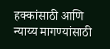हक्कांसाठी आणि न्याय्य मागण्यांसाठी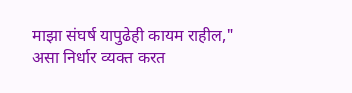माझा संघर्ष यापुढेही कायम राहील," असा निर्धार व्यक्त करत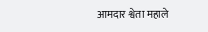आमदार श्वेता महाले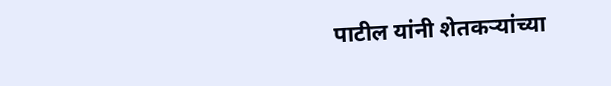पाटील यांनी शेतकऱ्यांच्या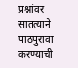प्रश्नांवर सातत्याने पाठपुरावा करण्याची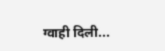ग्वाही दिली...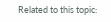Related to this topic: